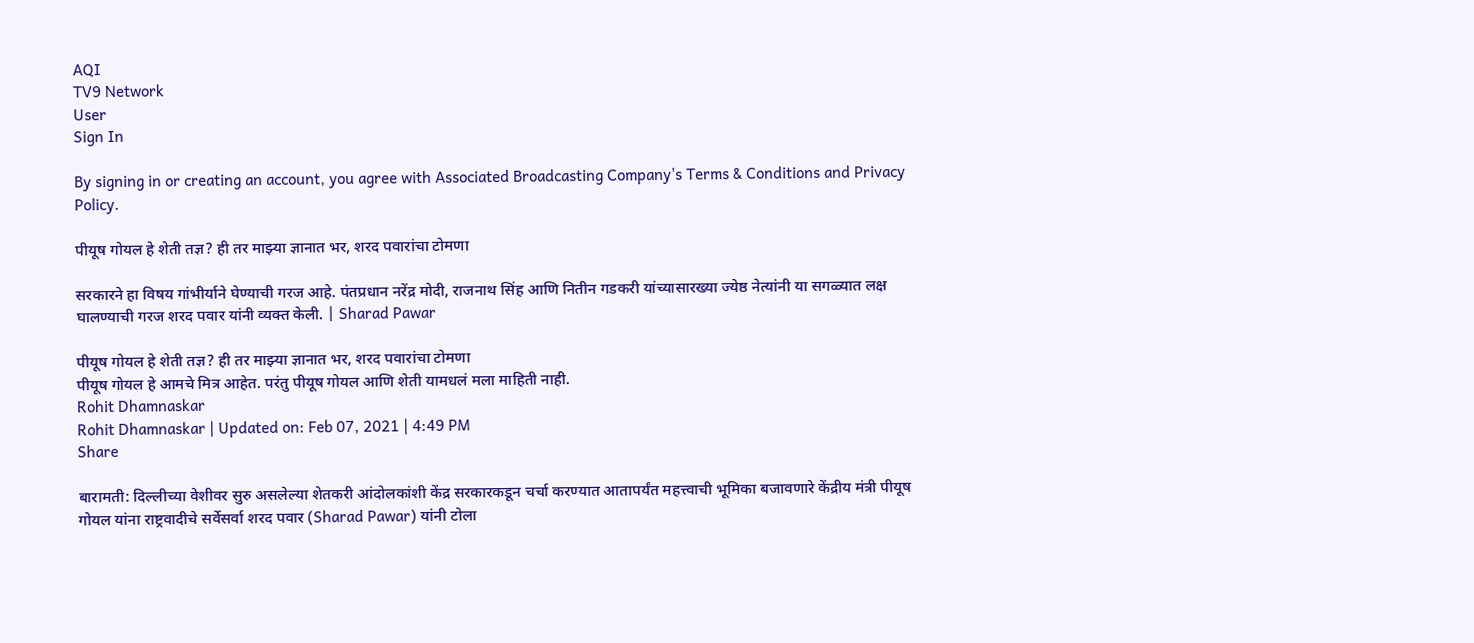AQI
TV9 Network
User
Sign In

By signing in or creating an account, you agree with Associated Broadcasting Company's Terms & Conditions and Privacy Policy.

पीयूष गोयल हे शेती तज्ञ? ही तर माझ्या ज्ञानात भर, शरद पवारांचा टोमणा

सरकारने हा विषय गांभीर्याने घेण्याची गरज आहे. पंतप्रधान नरेंद्र मोदी, राजनाथ सिंह आणि नितीन गडकरी यांच्यासारख्या ज्येष्ठ नेत्यांनी या सगळ्यात लक्ष घालण्याची गरज शरद पवार यांनी व्यक्त केली. | Sharad Pawar

पीयूष गोयल हे शेती तज्ञ? ही तर माझ्या ज्ञानात भर, शरद पवारांचा टोमणा
पीयूष गोयल हे आमचे मित्र आहेत. परंतु पीयूष गोयल आणि शेती यामधलं मला माहिती नाही.
Rohit Dhamnaskar
Rohit Dhamnaskar | Updated on: Feb 07, 2021 | 4:49 PM
Share

बारामती: दिल्लीच्या वेशीवर सुरु असलेल्या शेतकरी आंदोलकांशी केंद्र सरकारकडून चर्चा करण्यात आतापर्यंत महत्त्वाची भूमिका बजावणारे केंद्रीय मंत्री पीयूष गोयल यांना राष्ट्रवादीचे सर्वेसर्वा शरद पवार (Sharad Pawar) यांनी टोला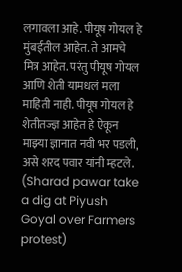लगावला आहे. पीयूष गोयल हे मुंबईतील आहेत. ते आमचे मित्र आहेत. परंतु पीयूष गोयल आणि शेती यामधलं मला माहिती नाही. पीयूष गोयल हे शेतीतज्ज्ञ आहेत हे ऐकून माझ्या ज्ञानात नवी भर पडली, असे शरद पवार यांनी म्हटले. (Sharad pawar take a dig at Piyush Goyal over Farmers protest)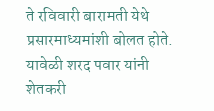ते रविवारी बारामती येथे प्रसारमाध्यमांशी बोलत होते. यावेळी शरद पवार यांनी शेतकरी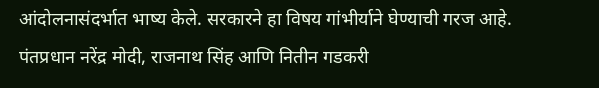आंदोलनासंदर्भात भाष्य केले. सरकारने हा विषय गांभीर्याने घेण्याची गरज आहे. पंतप्रधान नरेंद्र मोदी, राजनाथ सिंह आणि नितीन गडकरी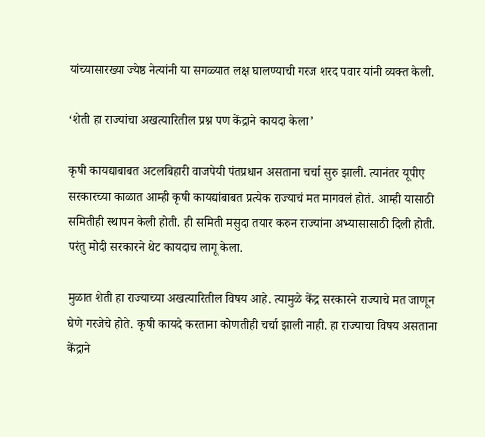यांच्यासारख्या ज्येष्ठ नेत्यांनी या सगळ्यात लक्ष घालण्याची गरज शरद पवार यांनी व्यक्त केली.

‘शेती हा राज्यांचा अखत्यारितील प्रश्न पण केंद्राने कायदा केला’

कृषी कायद्याबाबत अटलबिहारी वाजपेयी पंतप्रधान असताना चर्चा सुरु झाली. त्यानंतर यूपीए सरकारच्या काळात आम्ही कृषी कायद्यांबाबत प्रत्येक राज्याचं मत मागवलं होतं. आम्ही यासाठी समितीही स्थापन केली होती. ही समिती मसुदा तयार करुन राज्यांना अभ्यासासाठी दिली होती. परंतु मोदी सरकारने थेट कायदाच लागू केला.

मुळात शेती हा राज्याच्या अखत्यारितील विषय आहे. त्यामुळे केंद्र सरकारने राज्याचे मत जाणून घेणे गरजेचे होते. कृषी कायदे करताना कोणतीही चर्चा झाली नाही. हा राज्याचा विषय असताना केंद्राने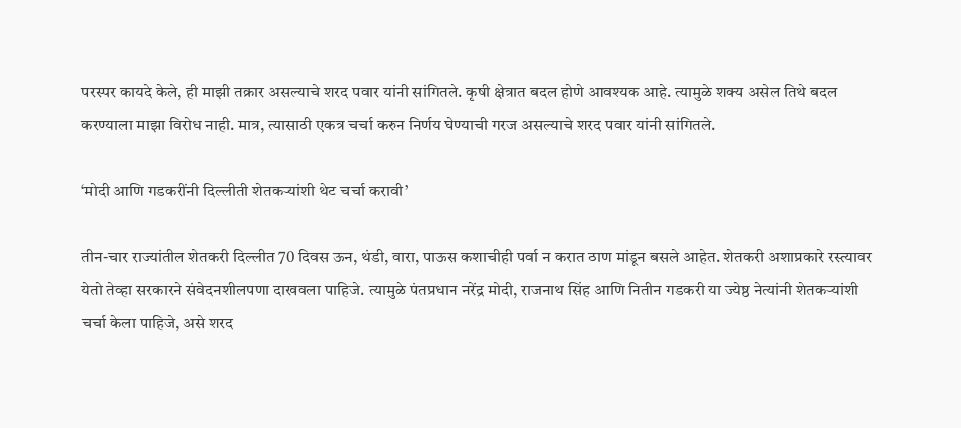परस्पर कायदे केले, ही माझी तक्रार असल्याचे शरद पवार यांनी सांगितले. कृषी क्षेत्रात बदल होणे आवश्यक आहे. त्यामुळे शक्य असेल तिथे बदल करण्याला माझा विरोध नाही. मात्र, त्यासाठी एकत्र चर्चा करुन निर्णय घेण्याची गरज असल्याचे शरद पवार यांनी सांगितले.

‘मोदी आणि गडकरींनी दिल्लीती शेतकऱ्यांशी थेट चर्चा करावी’

तीन-चार राज्यांतील शेतकरी दिल्लीत 70 दिवस ऊन, थंडी, वारा, पाऊस कशाचीही पर्वा न करात ठाण मांडून बसले आहेत. शेतकरी अशाप्रकारे रस्त्यावर येतो तेव्हा सरकारने संवेदनशीलपणा दाखवला पाहिजे. त्यामुळे पंतप्रधान नरेंद्र मोदी, राजनाथ सिंह आणि नितीन गडकरी या ज्येष्ठ नेत्यांनी शेतकऱ्यांशी चर्चा केला पाहिजे, असे शरद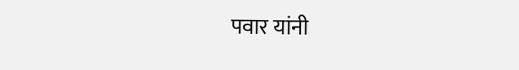पवार यांनी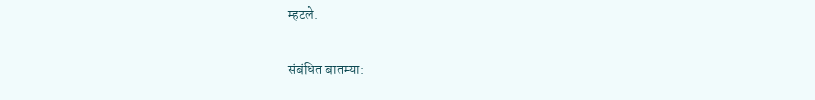म्हटले.

संबंधित बातम्या: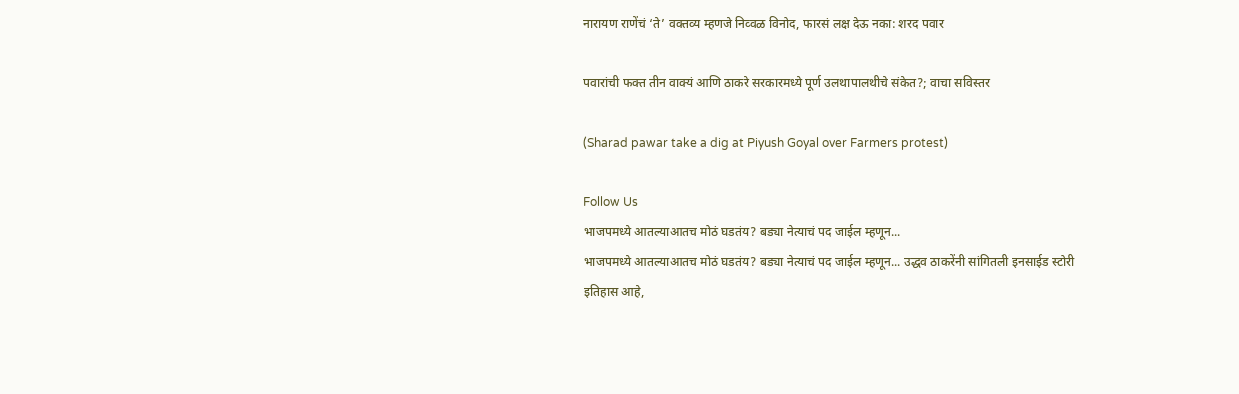नारायण राणेंचं ‘ते’ वक्तव्य म्हणजे निव्वळ विनोद, फारसं लक्ष देऊ नका: शरद पवार

पवारांची फक्त तीन वाक्यं आणि ठाकरे सरकारमध्ये पूर्ण उलथापालथीचे संकेत?; वाचा सविस्तर

(Sharad pawar take a dig at Piyush Goyal over Farmers protest)

Follow Us
भाजपमध्ये आतल्याआतच मोठं घडतंय? बड्या नेत्याचं पद जाईल म्हणून...
भाजपमध्ये आतल्याआतच मोठं घडतंय? बड्या नेत्याचं पद जाईल म्हणून... उद्धव ठाकरेंनी सांगितली इनसाईड स्टोरी
इतिहास आहे,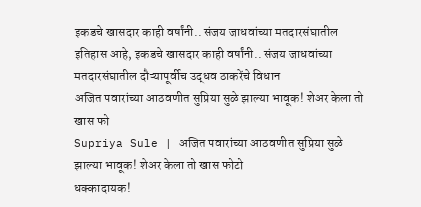इकडचे खासदार काही वर्षांनी.. संजय जाधवांच्या मतदारसंघातील
इतिहास आहे, इकडचे खासदार काही वर्षांनी.. संजय जाधवांच्या मतदारसंघातील दौऱ्यापूर्वीच उद्धव ठाकरेंचे विधान
अजित पवारांच्या आठवणीत सुप्रिया सुळे झाल्या भावूक! शेअर केला तो खास फो
Supriya Sule | अजित पवारांच्या आठवणीत सुप्रिया सुळे झाल्या भावूक! शेअर केला तो खास फोटो
धक्कादायक!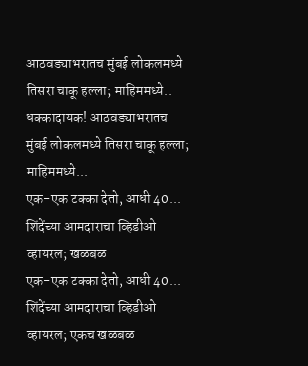आठवड्याभरातच मुंबई लोकलमध्ये तिसरा चाकू हल्ला; माहिममध्ये..
धक्कादायक! आठवड्याभरातच मुंबई लोकलमध्ये तिसरा चाकू हल्ला; माहिममध्ये...
एक-एक टक्का देतो, आधी 40... शिंदेंच्या आमदाराचा व्हिडीओ व्हायरल; खळबळ
एक-एक टक्का देतो, आधी 40...  शिंदेंच्या आमदाराचा व्हिडीओ व्हायरल; एकच खळबळ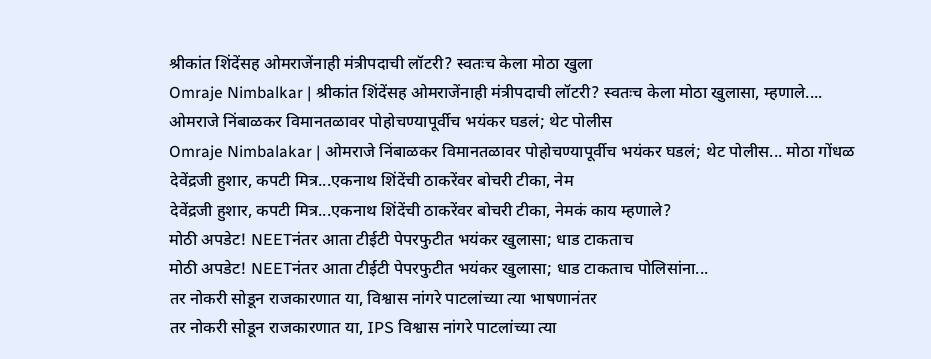श्रीकांत शिंदेंसह ओमराजेंनाही मंत्रीपदाची लॉटरी? स्वतःच केला मोठा खुला
Omraje Nimbalkar | श्रीकांत शिंदेंसह ओमराजेंनाही मंत्रीपदाची लॉटरी? स्वतःच केला मोठा खुलासा, म्हणाले....
ओमराजे निंबाळकर विमानतळावर पोहोचण्यापूर्वीच भयंकर घडलं; थेट पोलीस
Omraje Nimbalakar | ओमराजे निंबाळकर विमानतळावर पोहोचण्यापूर्वीच भयंकर घडलं; थेट पोलीस... मोठा गोंधळ
देवेंद्रजी हुशार, कपटी मित्र...एकनाथ शिंदेंची ठाकरेंवर बोचरी टीका, नेम
देवेंद्रजी हुशार, कपटी मित्र...एकनाथ शिंदेंची ठाकरेंवर बोचरी टीका, नेमकं काय म्हणाले?
मोठी अपडेट! NEETनंतर आता टीईटी पेपरफुटीत भयंकर खुलासा; धाड टाकताच
मोठी अपडेट! NEETनंतर आता टीईटी पेपरफुटीत भयंकर खुलासा; धाड टाकताच पोलिसांना...
तर नोकरी सोडून राजकारणात या, विश्वास नांगरे पाटलांच्या त्या भाषणानंतर
तर नोकरी सोडून राजकारणात या, IPS विश्वास नांगरे पाटलांच्या त्या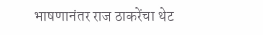भाषणानंतर राज ठाकरेंचा थेट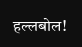हल्लबोल!